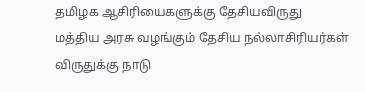தமிழக ஆசிரியைகளுக்கு தேசியவிருது
மத்திய அரசு வழங்கும் தேசிய நல்லாசிரியர்கள் விருதுக்கு நாடு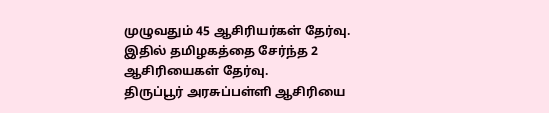முழுவதும் 45 ஆசிரியர்கள் தேர்வு.
இதில் தமிழகத்தை சேர்ந்த 2 ஆசிரியைகள் தேர்வு.
திருப்பூர் அரசுப்பள்ளி ஆசிரியை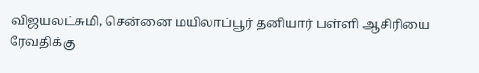விஜயலட்சுமி, சென்னை மயிலாப்பூர் தனியார் பள்ளி ஆசிரியை ரேவதிக்கு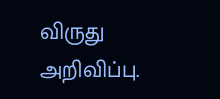விருது அறிவிப்பு.